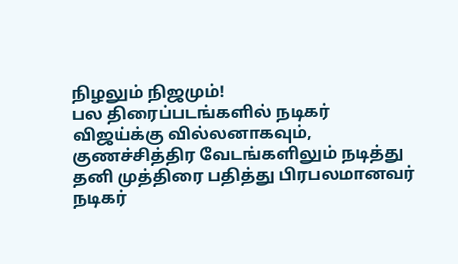நிழலும் நிஜமும்!
பல திரைப்படங்களில் நடிகர் விஜய்க்கு வில்லனாகவும், குணச்சித்திர வேடங்களிலும் நடித்து தனி முத்திரை பதித்து பிரபலமானவர் நடிகர்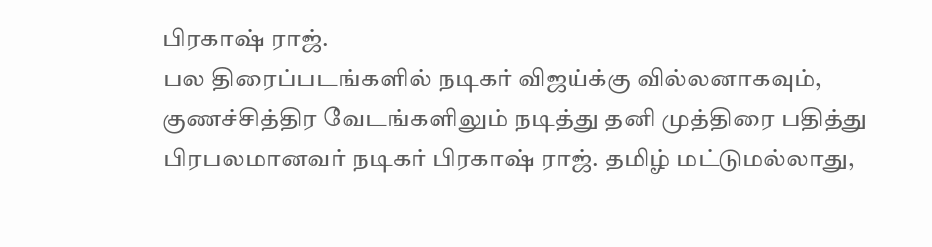பிரகாஷ் ராஜ்.
பல திரைப்படங்களில் நடிகர் விஜய்க்கு வில்லனாகவும், குணச்சித்திர வேடங்களிலும் நடித்து தனி முத்திரை பதித்து பிரபலமானவர் நடிகர் பிரகாஷ் ராஜ். தமிழ் மட்டுமல்லாது,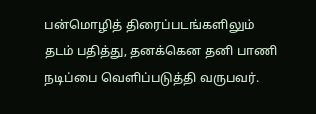பன்மொழித் திரைப்படங்களிலும் தடம் பதித்து, தனக்கென தனி பாணி நடிப்பை வெளிப்படுத்தி வருபவர்.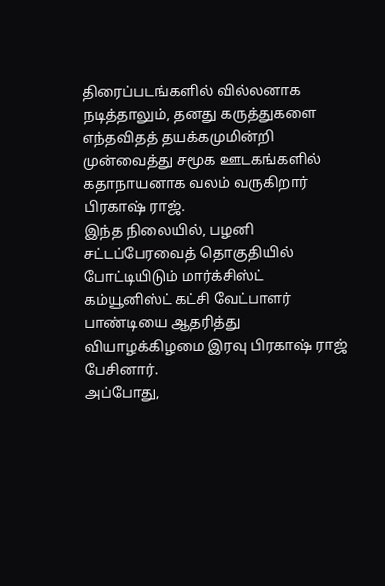திரைப்படங்களில் வில்லனாக நடித்தாலும், தனது கருத்துகளை எந்தவிதத் தயக்கமுமின்றி முன்வைத்து சமூக ஊடகங்களில் கதாநாயனாக வலம் வருகிறார் பிரகாஷ் ராஜ்.
இந்த நிலையில், பழனி சட்டப்பேரவைத் தொகுதியில் போட்டியிடும் மார்க்சிஸ்ட் கம்யூனிஸ்ட் கட்சி வேட்பாளர் பாண்டியை ஆதரித்து வியாழக்கிழமை இரவு பிரகாஷ் ராஜ் பேசினார்.
அப்போது,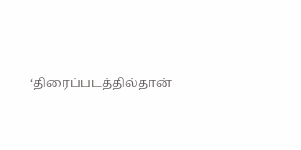‘திரைப்படத்தில்தான்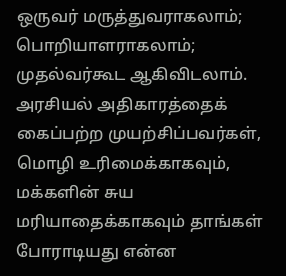ஒருவர் மருத்துவராகலாம்; பொறியாளராகலாம்; முதல்வர்கூட ஆகிவிடலாம். அரசியல் அதிகாரத்தைக் கைப்பற்ற முயற்சிப்பவர்கள், மொழி உரிமைக்காகவும், மக்களின் சுய மரியாதைக்காகவும் தாங்கள் போராடியது என்ன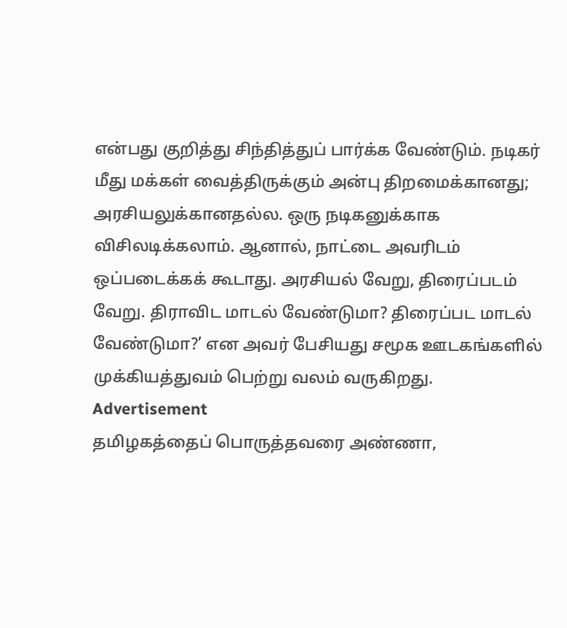என்பது குறித்து சிந்தித்துப் பார்க்க வேண்டும். நடிகர் மீது மக்கள் வைத்திருக்கும் அன்பு திறமைக்கானது; அரசியலுக்கானதல்ல. ஒரு நடிகனுக்காக விசிலடிக்கலாம். ஆனால், நாட்டை அவரிடம் ஒப்படைக்கக் கூடாது. அரசியல் வேறு, திரைப்படம் வேறு. திராவிட மாடல் வேண்டுமா? திரைப்பட மாடல் வேண்டுமா?’ என அவர் பேசியது சமூக ஊடகங்களில் முக்கியத்துவம் பெற்று வலம் வருகிறது.
Advertisement
தமிழகத்தைப் பொருத்தவரை அண்ணா,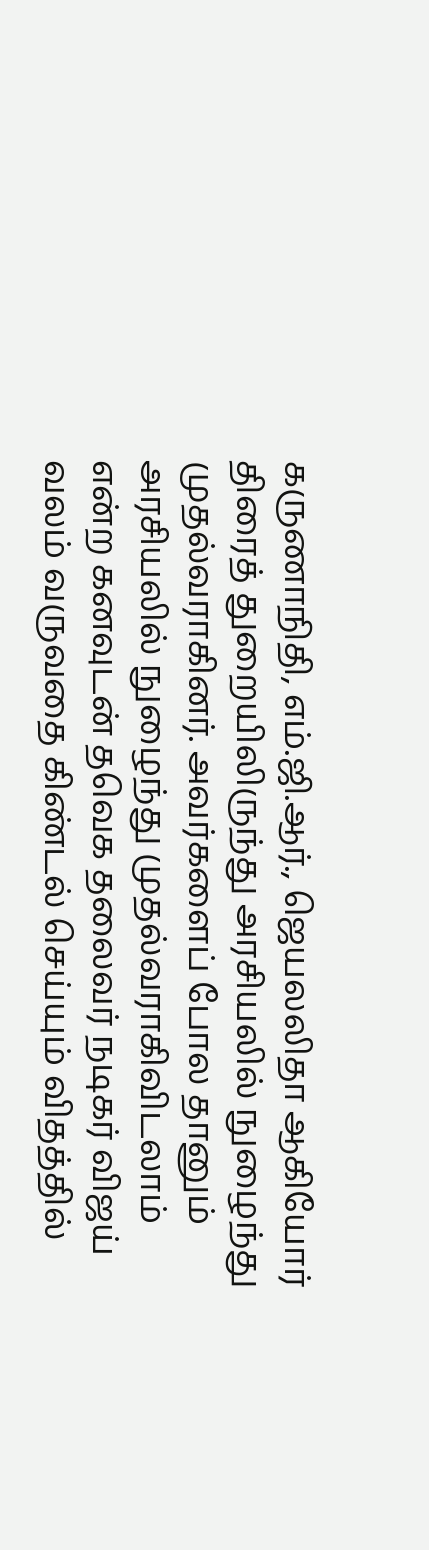கருணாநிதி, எம்.ஜி.ஆர்., ஜெயலலிதா ஆகியோர் திரைத் துறையிலிருந்து அரசியலில் நுழைந்து முதல்வராகினர். அவர்களைப் போல தானும் அரசியலில் நுழைந்து முதல்வராகிவிடலாம் என்ற கனவுடன் தவெக தலைவர் நடிகர் விஜய் வலம் வருவதை கிண்டல் செய்யும் விதத்தில்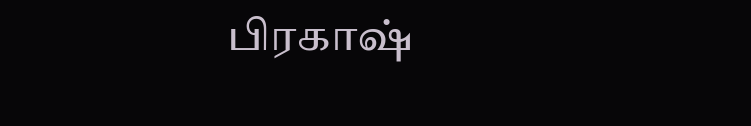பிரகாஷ்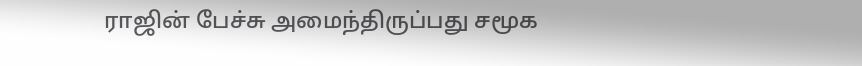ராஜின் பேச்சு அமைந்திருப்பது சமூக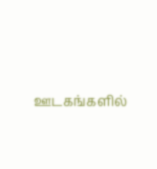ஊடகங்களில்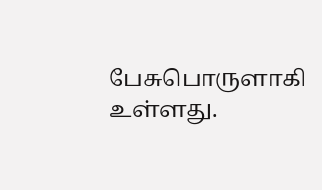பேசுபொருளாகி உள்ளது.